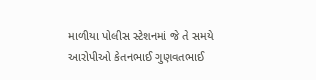માળીયા પોલીસ સ્ટેશનમાં જે તે સમયે આરોપીઓ કેતનભાઈ ગુણવતભાઈ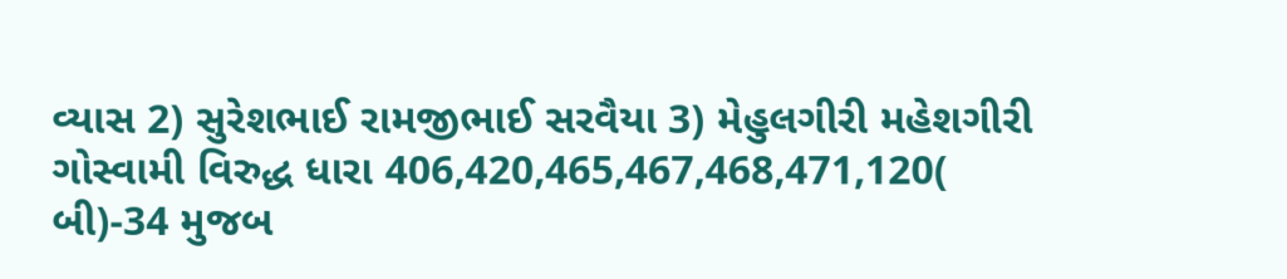વ્યાસ 2) સુરેશભાઈ રામજીભાઈ સરવૈયા 3) મેહુલગીરી મહેશગીરી ગોસ્વામી વિરુદ્ધ ધારા 406,420,465,467,468,471,120( બી)-34 મુજબ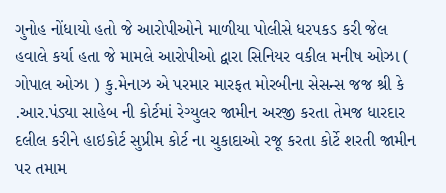ગુનોહ નોંધાયો હતો જે આરોપીઓને માળીયા પોલીસે ધરપકડ કરી જેલ હવાલે કર્યા હતા જે મામલે આરોપીઓ દ્વારા સિનિયર વકીલ મનીષ ઓઝા ( ગોપાલ ઓઝા ) કુ.મેનાઝ એ પરમાર મારફત મોરબીના સેસન્સ જજ શ્રી કે .આર.પંડ્યા સાહેબ ની કોર્ટમાં રેગ્યુલર જામીન અરજી કરતા તેમજ ધારદાર દલીલ કરીને હાઇકોર્ટ સુપ્રીમ કોર્ટ ના ચુકાદાઓ રજૂ કરતા કોર્ટે શરતી જામીન પર તમામ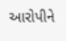આરોપીને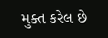મુક્ત કરેલ છે